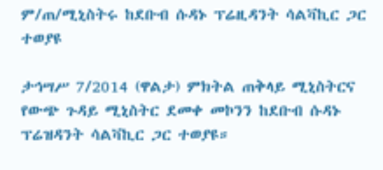ም/ጠ/ሚኒስትሩ ከደቡብ ሱዳኑ ፕሬዚዳንት ሳልቫኪር ጋር ተወያዩ

ታኅሣሥ 7/2014 (ዋልታ) ምክትል ጠቅላይ ሚኒስትርና የውጭ ጉዳይ ሚኒስትር ደመቀ መኮንን ከደቡብ ሱዳኑ ፕሬዝዳንት ሳልቫኪር ጋር ተወያዩ።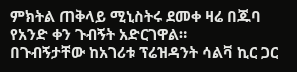ምክትል ጠቅላይ ሚኒስትሩ ደመቀ ዛሬ በጁባ የአንድ ቀን ጉብኝት አድርገዋል።
በጉብኝታቸው ከአገሪቱ ፕሬዝዳንት ሳልቫ ኪር ጋር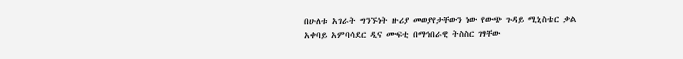በሁለቱ አገራት ግንኙነት ዙሪያ መወያየታቸውን ነው የውጭ ጉዳይ ሚኒስቴር ቃል አቀባይ አምባሳደር ዲና ሙፍቲ በማኅበራዊ ትስስር ገፃቸው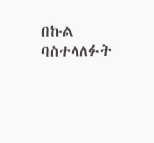በኩል ባስተላለፉት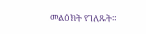መልዕክት የገለጹት።